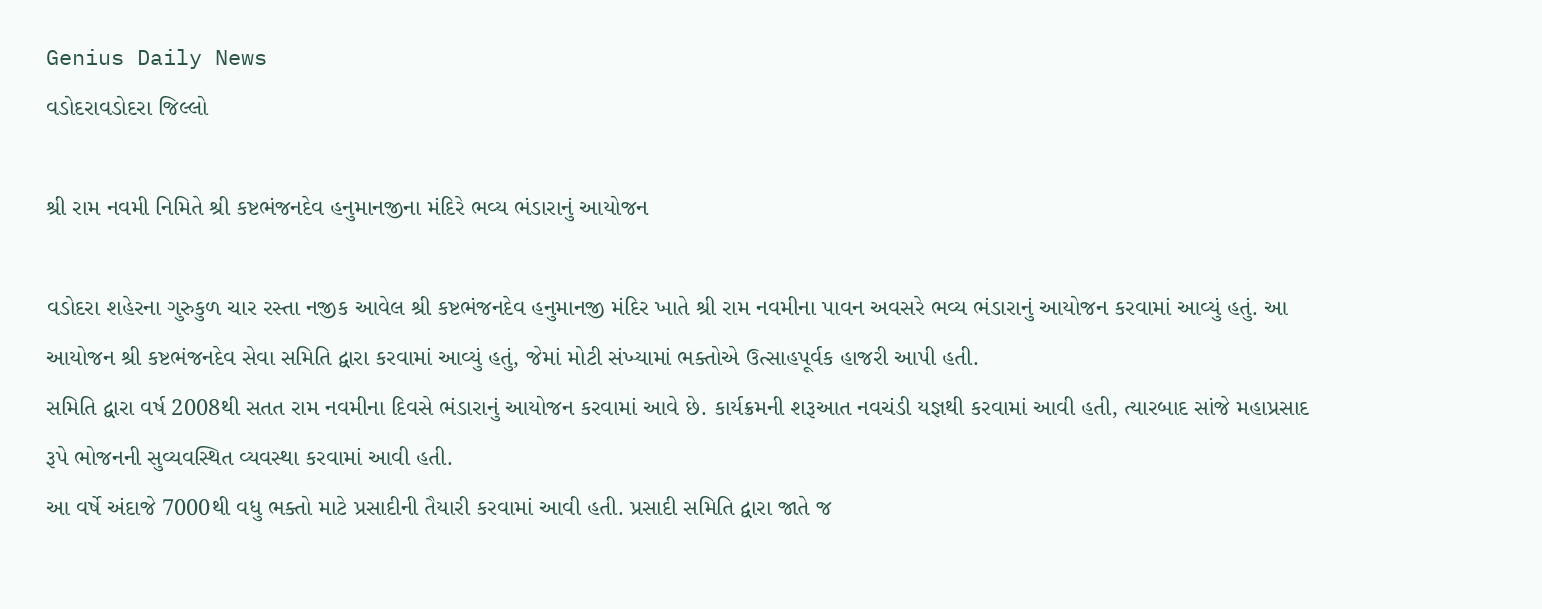Genius Daily News
વડોદરાવડોદરા જિલ્લો

શ્રી રામ નવમી નિમિતે શ્રી કષ્ટભંજનદેવ હનુમાનજીના મંદિરે ભવ્ય ભંડારાનું આયોજન

વડોદરા શહેરના ગુરુકુળ ચાર રસ્તા નજીક આવેલ શ્રી કષ્ટભંજનદેવ હનુમાનજી મંદિર ખાતે શ્રી રામ નવમીના પાવન અવસરે ભવ્ય ભંડારાનું આયોજન કરવામાં આવ્યું હતું. આ આયોજન શ્રી કષ્ટભંજનદેવ સેવા સમિતિ દ્વારા કરવામાં આવ્યું હતું, જેમાં મોટી સંખ્યામાં ભક્તોએ ઉત્સાહપૂર્વક હાજરી આપી હતી.
સમિતિ દ્વારા વર્ષ 2008થી સતત રામ નવમીના દિવસે ભંડારાનું આયોજન કરવામાં આવે છે. કાર્યક્રમની શરૂઆત નવચંડી યજ્ઞથી કરવામાં આવી હતી, ત્યારબાદ સાંજે મહાપ્રસાદ રૂપે ભોજનની સુવ્યવસ્થિત વ્યવસ્થા કરવામાં આવી હતી.
આ વર્ષે અંદાજે 7000થી વધુ ભક્તો માટે પ્રસાદીની તૈયારી કરવામાં આવી હતી. પ્રસાદી સમિતિ દ્વારા જાતે જ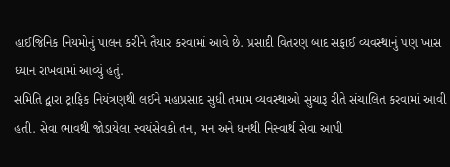હાઈજિનિક નિયમોનું પાલન કરીને તૈયાર કરવામાં આવે છે. પ્રસાદી વિતરણ બાદ સફાઈ વ્યવસ્થાનું પણ ખાસ ધ્યાન રાખવામાં આવ્યું હતું.
સમિતિ દ્વારા ટ્રાફિક નિયંત્રણથી લઈને મહાપ્રસાદ સુધી તમામ વ્યવસ્થાઓ સુચારૂ રીતે સંચાલિત કરવામાં આવી હતી. સેવા ભાવથી જોડાયેલા સ્વયંસેવકો તન, મન અને ધનથી નિસ્વાર્થ સેવા આપી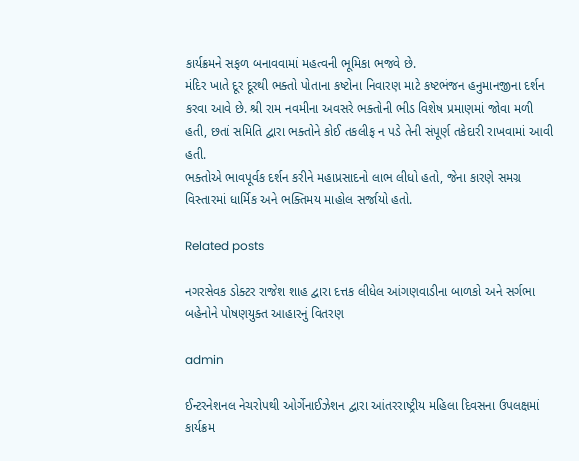કાર્યક્રમને સફળ બનાવવામાં મહત્વની ભૂમિકા ભજવે છે.
મંદિર ખાતે દૂર દૂરથી ભક્તો પોતાના કષ્ટોના નિવારણ માટે કષ્ટભંજન હનુમાનજીના દર્શન કરવા આવે છે. શ્રી રામ નવમીના અવસરે ભક્તોની ભીડ વિશેષ પ્રમાણમાં જોવા મળી હતી, છતાં સમિતિ દ્વારા ભક્તોને કોઈ તકલીફ ન પડે તેની સંપૂર્ણ તકેદારી રાખવામાં આવી હતી.
ભક્તોએ ભાવપૂર્વક દર્શન કરીને મહાપ્રસાદનો લાભ લીધો હતો, જેના કારણે સમગ્ર વિસ્તારમાં ધાર્મિક અને ભક્તિમય માહોલ સર્જાયો હતો.

Related posts

નગરસેવક ડોક્ટર રાજેશ શાહ દ્વારા દત્તક લીધેલ આંગણવાડીના બાળકો અને સર્ગભા બહેનોને પોષણયુક્ત આહારનું વિતરણ

admin

ઈન્ટરનેશનલ નેચરોપથી ઓર્ગેનાઈઝેશન દ્વારા આંતરરાષ્ટ્રીય મહિલા દિવસના ઉપલક્ષમાં કાર્યક્રમ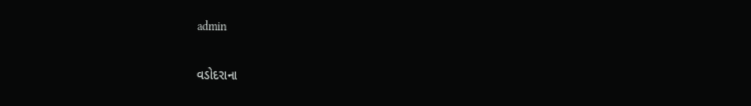admin

વડોદરાના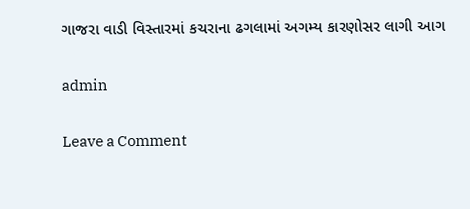ગાજરા વાડી વિસ્તારમાં કચરાના ઢગલામાં અગમ્ય કારણોસર લાગી આગ

admin

Leave a Comment